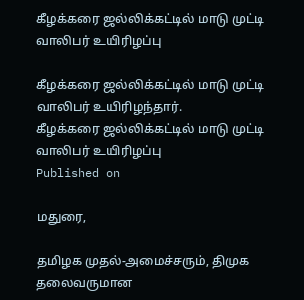கீழக்கரை ஜல்லிக்கட்டில் மாடு முட்டி வாலிபர் உயிரிழப்பு

கீழக்கரை ஜல்லிக்கட்டில் மாடு முட்டி வாலிபர் உயிரிழந்தார்.
கீழக்கரை ஜல்லிக்கட்டில் மாடு முட்டி வாலிபர் உயிரிழப்பு
Published on

மதுரை,

தமிழக முதல்-அமைச்சரும், திமுக தலைவருமான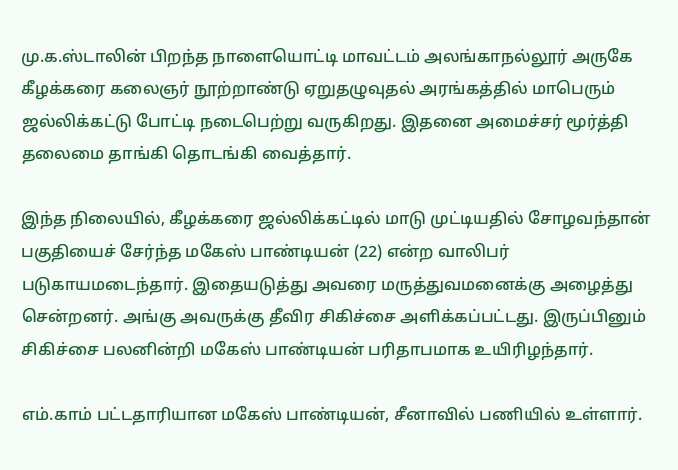மு.க.ஸ்டாலின் பிறந்த நாளையொட்டி மாவட்டம் அலங்காநல்லூர் அருகே கீழக்கரை கலைஞர் நூற்றாண்டு ஏறுதழுவுதல் அரங்கத்தில் மாபெரும் ஜல்லிக்கட்டு போட்டி நடைபெற்று வருகிறது. இதனை அமைச்சர் மூர்த்தி தலைமை தாங்கி தொடங்கி வைத்தார்.

இந்த நிலையில், கீழக்கரை ஜல்லிக்கட்டில் மாடு முட்டியதில் சோழவந்தான் பகுதியைச் சேர்ந்த மகேஸ் பாண்டியன் (22) என்ற வாலிபர் படுகாயமடைந்தார். இதையடுத்து அவரை மருத்துவமனைக்கு அழைத்து சென்றனர். அங்கு அவருக்கு தீவிர சிகிச்சை அளிக்கப்பட்டது. இருப்பினும் சிகிச்சை பலனின்றி மகேஸ் பாண்டியன் பரிதாபமாக உயிரிழந்தார்.

எம்.காம் பட்டதாரியான மகேஸ் பாண்டியன், சீனாவில் பணியில் உள்ளார்.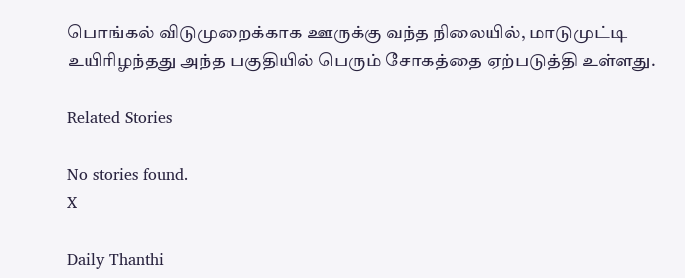பொங்கல் விடுமுறைக்காக ஊருக்கு வந்த நிலையில், மாடுமுட்டி உயிரிழந்தது அந்த பகுதியில் பெரும் சோகத்தை ஏற்படுத்தி உள்ளது.

Related Stories

No stories found.
X

Daily Thanthi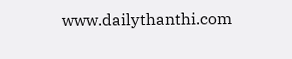www.dailythanthi.com